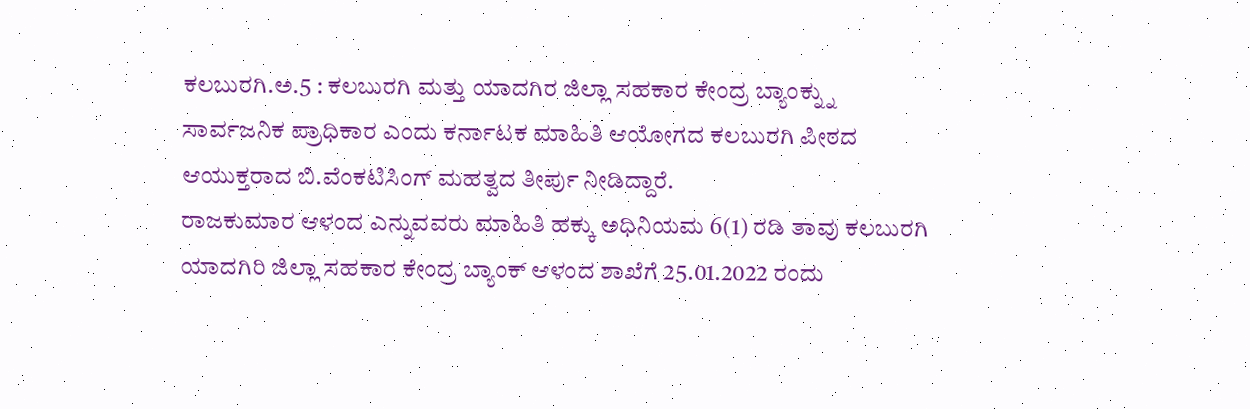ಕಲಬುರಗಿ.ಅ.5 : ಕಲಬುರಗಿ ಮತ್ತು ಯಾದಗಿರ ಜಿಲ್ಲಾ ಸಹಕಾರ ಕೇಂದ್ರ ಬ್ಯಾಂಕ್ನ್ನು ಸಾರ್ವಜನಿಕ ಪ್ರಾಧಿಕಾರ ಎಂದು ಕರ್ನಾಟಕ ಮಾಹಿತಿ ಆಯೋಗದ ಕಲಬುರಗಿ ಪೀಠದ ಆಯುಕ್ತರಾದ ಬಿ.ವೆಂಕಟಿಸಿಂಗ್ ಮಹತ್ವದ ತೀರ್ಪು ನೀಡಿದ್ದಾರೆ.
ರಾಜಕುಮಾರ ಆಳಂದ ಎನ್ನುವವರು ಮಾಹಿತಿ ಹಕ್ಕು ಅಧಿನಿಯಮ 6(1) ರಡಿ ತಾವು ಕಲಬುರಗಿ ಯಾದಗಿರಿ ಜಿಲ್ಲಾ ಸಹಕಾರ ಕೇಂದ್ರ ಬ್ಯಾಂಕ್ ಆಳಂದ ಶಾಖೆಗೆ 25.01.2022 ರಂದು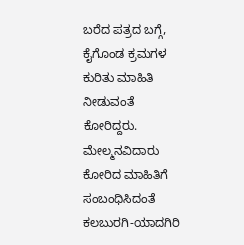ಬರೆದ ಪತ್ರದ ಬಗ್ಗೆ, ಕೈಗೊಂಡ ಕ್ರಮಗಳ ಕುರಿತು ಮಾಹಿತಿ ನೀಡುವಂತೆ ಕೋರಿದ್ದರು.
ಮೇಲ್ಮನವಿದಾರು ಕೋರಿದ ಮಾಹಿತಿಗೆ ಸಂಬಂಧಿಸಿದಂತೆ ಕಲಬುರಗಿ-ಯಾದಗಿರಿ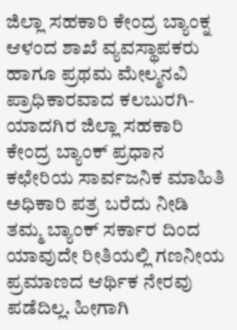ಜಿಲ್ಲಾ ಸಹಕಾರಿ ಕೇಂದ್ರ ಬ್ಯಾಂಕ್ನ ಆಳಂದ ಶಾಖೆ ವ್ಯವಸ್ಥಾಪಕರು ಹಾಗೂ ಪ್ರಥಮ ಮೇಲ್ಮನವಿ ಪ್ರಾಧಿಕಾರವಾದ ಕಲಬುರಗಿ-ಯಾದಗಿರ ಜಿಲ್ಲಾ ಸಹಕಾರಿ ಕೇಂದ್ರ ಬ್ಯಾಂಕ್ ಪ್ರಧಾನ ಕಛೇರಿಯ ಸಾರ್ವಜನಿಕ ಮಾಹಿತಿ ಅಧಿಕಾರಿ ಪತ್ರ ಬರೆದು ನೀಡಿ ತಮ್ಮ ಬ್ಯಾಂಕ್ ಸರ್ಕಾರ ದಿಂದ ಯಾವುದೇ ರೀತಿಯಲ್ಲಿ ಗಣನೀಯ ಪ್ರಮಾಣದ ಆರ್ಥಿಕ ನೇರವು ಪಡೆದಿಲ್ಲ. ಹೀಗಾಗಿ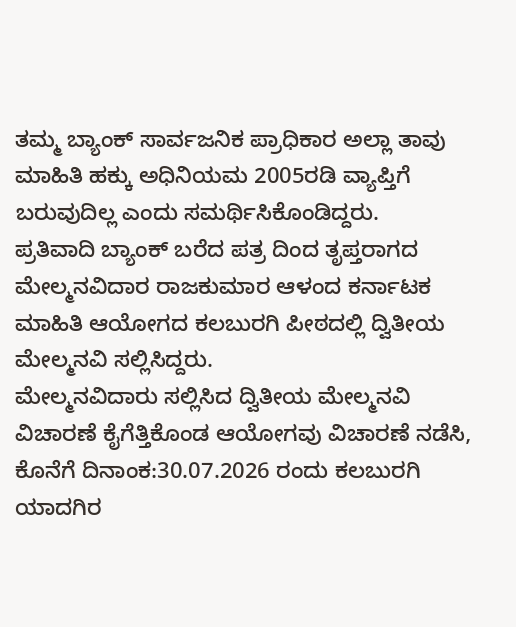ತಮ್ಮ ಬ್ಯಾಂಕ್ ಸಾರ್ವಜನಿಕ ಪ್ರಾಧಿಕಾರ ಅಲ್ಲಾ ತಾವು ಮಾಹಿತಿ ಹಕ್ಕು ಅಧಿನಿಯಮ 2005ರಡಿ ವ್ಯಾಪ್ತಿಗೆ ಬರುವುದಿಲ್ಲ ಎಂದು ಸಮರ್ಥಿಸಿಕೊಂಡಿದ್ದರು.
ಪ್ರತಿವಾದಿ ಬ್ಯಾಂಕ್ ಬರೆದ ಪತ್ರ ದಿಂದ ತೃಪ್ತರಾಗದ ಮೇಲ್ಮನವಿದಾರ ರಾಜಕುಮಾರ ಆಳಂದ ಕರ್ನಾಟಕ ಮಾಹಿತಿ ಆಯೋಗದ ಕಲಬುರಗಿ ಪೀಠದಲ್ಲಿ ದ್ವಿತೀಯ ಮೇಲ್ಮನವಿ ಸಲ್ಲಿಸಿದ್ದರು.
ಮೇಲ್ಮನವಿದಾರು ಸಲ್ಲಿಸಿದ ದ್ವಿತೀಯ ಮೇಲ್ಮನವಿ ವಿಚಾರಣೆ ಕೈಗೆತ್ತಿಕೊಂಡ ಆಯೋಗವು ವಿಚಾರಣೆ ನಡೆಸಿ, ಕೊನೆಗೆ ದಿನಾಂಕ:30.07.2026 ರಂದು ಕಲಬುರಗಿ ಯಾದಗಿರ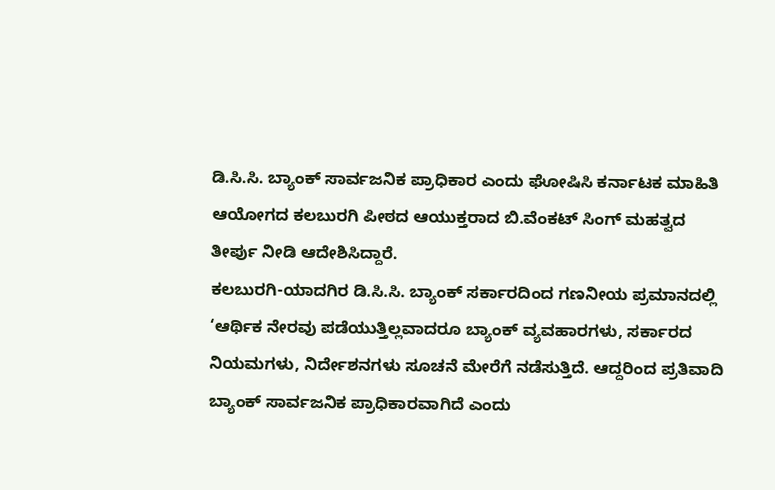ಡಿ.ಸಿ.ಸಿ. ಬ್ಯಾಂಕ್ ಸಾರ್ವಜನಿಕ ಪ್ರಾಧಿಕಾರ ಎಂದು ಘೋಷಿಸಿ ಕರ್ನಾಟಕ ಮಾಹಿತಿ ಆಯೋಗದ ಕಲಬುರಗಿ ಪೀಠದ ಆಯುಕ್ತರಾದ ಬಿ.ವೆಂಕಟ್ ಸಿಂಗ್ ಮಹತ್ವದ ತೀರ್ಪು ನೀಡಿ ಆದೇಶಿಸಿದ್ದಾರೆ.
ಕಲಬುರಗಿ-ಯಾದಗಿರ ಡಿ.ಸಿ.ಸಿ. ಬ್ಯಾಂಕ್ ಸರ್ಕಾರದಿಂದ ಗಣನೀಯ ಪ್ರಮಾನದಲ್ಲಿ ‘ಆರ್ಥಿಕ ನೇರವು ಪಡೆಯುತ್ತಿಲ್ಲವಾದರೂ ಬ್ಯಾಂಕ್ ವ್ಯವಹಾರಗಳು, ಸರ್ಕಾರದ ನಿಯಮಗಳು, ನಿರ್ದೇಶನಗಳು ಸೂಚನೆ ಮೇರೆಗೆ ನಡೆಸುತ್ತಿದೆ. ಆದ್ದರಿಂದ ಪ್ರತಿವಾದಿ ಬ್ಯಾಂಕ್ ಸಾರ್ವಜನಿಕ ಪ್ರಾಧಿಕಾರವಾಗಿದೆ ಎಂದು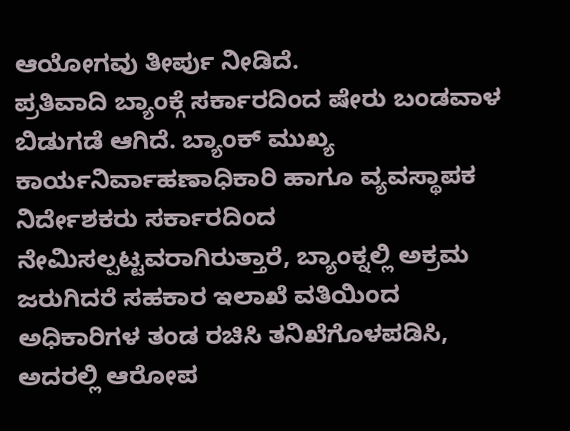ಆಯೋಗವು ತೀರ್ಪು ನೀಡಿದೆ.
ಪ್ರತಿವಾದಿ ಬ್ಯಾಂಕ್ಗೆ ಸರ್ಕಾರದಿಂದ ಷೇರು ಬಂಡವಾಳ ಬಿಡುಗಡೆ ಆಗಿದೆ. ಬ್ಯಾಂಕ್ ಮುಖ್ಯ ಕಾರ್ಯನಿರ್ವಾಹಣಾಧಿಕಾರಿ ಹಾಗೂ ವ್ಯವಸ್ಥಾಪಕ ನಿರ್ದೇಶಕರು ಸರ್ಕಾರದಿಂದ ನೇಮಿಸಲ್ಪಟ್ಟವರಾಗಿರುತ್ತಾರೆ, ಬ್ಯಾಂಕ್ನಲ್ಲಿ ಅಕ್ರಮ ಜರುಗಿದರೆ ಸಹಕಾರ ಇಲಾಖೆ ವತಿಯಿಂದ ಅಧಿಕಾರಿಗಳ ತಂಡ ರಚಿಸಿ ತನಿಖೆಗೊಳಪಡಿಸಿ, ಅದರಲ್ಲಿ ಆರೋಪ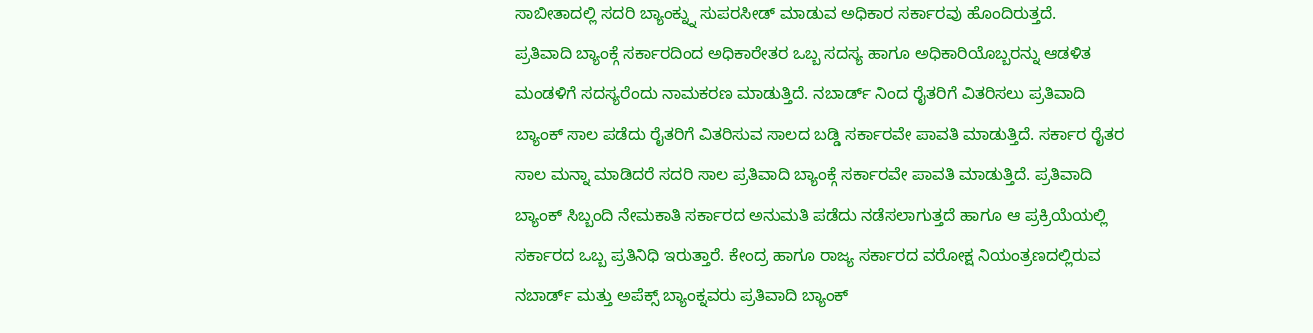ಸಾಬೀತಾದಲ್ಲಿ ಸದರಿ ಬ್ಯಾಂಕ್ನ್ನು ಸುಪರಸೀಡ್ ಮಾಡುವ ಅಧಿಕಾರ ಸರ್ಕಾರವು ಹೊಂದಿರುತ್ತದೆ.
ಪ್ರತಿವಾದಿ ಬ್ಯಾಂಕ್ಗೆ ಸರ್ಕಾರದಿಂದ ಅಧಿಕಾರೇತರ ಒಬ್ಬ ಸದಸ್ಯ ಹಾಗೂ ಅಧಿಕಾರಿಯೊಬ್ಬರನ್ನು ಆಡಳಿತ ಮಂಡಳಿಗೆ ಸದಸ್ಯರೆಂದು ನಾಮಕರಣ ಮಾಡುತ್ತಿದೆ. ನಬಾರ್ಡ್ ನಿಂದ ರೈತರಿಗೆ ವಿತರಿಸಲು ಪ್ರತಿವಾದಿ ಬ್ಯಾಂಕ್ ಸಾಲ ಪಡೆದು ರೈತರಿಗೆ ವಿತರಿಸುವ ಸಾಲದ ಬಡ್ಡಿ ಸರ್ಕಾರವೇ ಪಾವತಿ ಮಾಡುತ್ತಿದೆ. ಸರ್ಕಾರ ರೈತರ ಸಾಲ ಮನ್ನಾ ಮಾಡಿದರೆ ಸದರಿ ಸಾಲ ಪ್ರತಿವಾದಿ ಬ್ಯಾಂಕ್ಗೆ ಸರ್ಕಾರವೇ ಪಾವತಿ ಮಾಡುತ್ತಿದೆ. ಪ್ರತಿವಾದಿ ಬ್ಯಾಂಕ್ ಸಿಬ್ಬಂದಿ ನೇಮಕಾತಿ ಸರ್ಕಾರದ ಅನುಮತಿ ಪಡೆದು ನಡೆಸಲಾಗುತ್ತದೆ ಹಾಗೂ ಆ ಪ್ರಕ್ರಿಯೆಯಲ್ಲಿ ಸರ್ಕಾರದ ಒಬ್ಬ ಪ್ರತಿನಿಧಿ ಇರುತ್ತಾರೆ. ಕೇಂದ್ರ ಹಾಗೂ ರಾಜ್ಯ ಸರ್ಕಾರದ ವರೋಕ್ಷ ನಿಯಂತ್ರಣದಲ್ಲಿರುವ ನಬಾರ್ಡ್ ಮತ್ತು ಅಪೆಕ್ಸ್ ಬ್ಯಾಂಕ್ನವರು ಪ್ರತಿವಾದಿ ಬ್ಯಾಂಕ್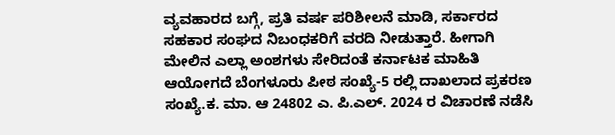ವ್ಯವಹಾರದ ಬಗ್ಗೆ, ಪ್ರತಿ ವರ್ಷ ಪರಿಶೀಲನೆ ಮಾಡಿ, ಸರ್ಕಾರದ ಸಹಕಾರ ಸಂಘದ ನಿಬಂಧಕರಿಗೆ ವರದಿ ನೀಡುತ್ತಾರೆ. ಹೀಗಾಗಿ ಮೇಲಿನ ಎಲ್ಲಾ ಅಂಶಗಳು ಸೇರಿದಂತೆ ಕರ್ನಾಟಕ ಮಾಹಿತಿ ಆಯೋಗದೆ ಬೆಂಗಳೂರು ಪೀಠ ಸಂಖ್ಯೆ-5 ರಲ್ಲಿ ದಾಖಲಾದ ಪ್ರಕರಣ ಸಂಖ್ಯೆ.ಕ. ಮಾ. ಆ 24802 ಎ. ಪಿ.ಎಲ್. 2024 ರ ವಿಚಾರಣೆ ನಡೆಸಿ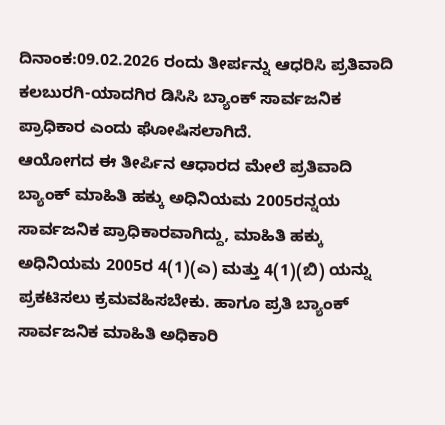ದಿನಾಂಕ:09.02.2026 ರಂದು ತೀರ್ಪನ್ನು ಆಧರಿಸಿ ಪ್ರತಿವಾದಿ ಕಲಬುರಗಿ-ಯಾದಗಿರ ಡಿಸಿಸಿ ಬ್ಯಾಂಕ್ ಸಾರ್ವಜನಿಕ ಪ್ರಾಧಿಕಾರ ಎಂದು ಘೋಷಿಸಲಾಗಿದೆ.
ಆಯೋಗದ ಈ ತೀರ್ಪಿನ ಆಧಾರದ ಮೇಲೆ ಪ್ರತಿವಾದಿ ಬ್ಯಾಂಕ್ ಮಾಹಿತಿ ಹಕ್ಕು ಅಧಿನಿಯಮ 2005ರನ್ನಯ ಸಾರ್ವಜನಿಕ ಪ್ರಾಧಿಕಾರವಾಗಿದ್ದು, ಮಾಹಿತಿ ಹಕ್ಕು ಅಧಿನಿಯಮ 2005ರ 4(1)(ಎ) ಮತ್ತು 4(1)(ಬಿ) ಯನ್ನು ಪ್ರಕಟಿಸಲು ಕ್ರಮವಹಿಸಬೇಕು. ಹಾಗೂ ಪ್ರತಿ ಬ್ಯಾಂಕ್ ಸಾರ್ವಜನಿಕ ಮಾಹಿತಿ ಅಧಿಕಾರಿ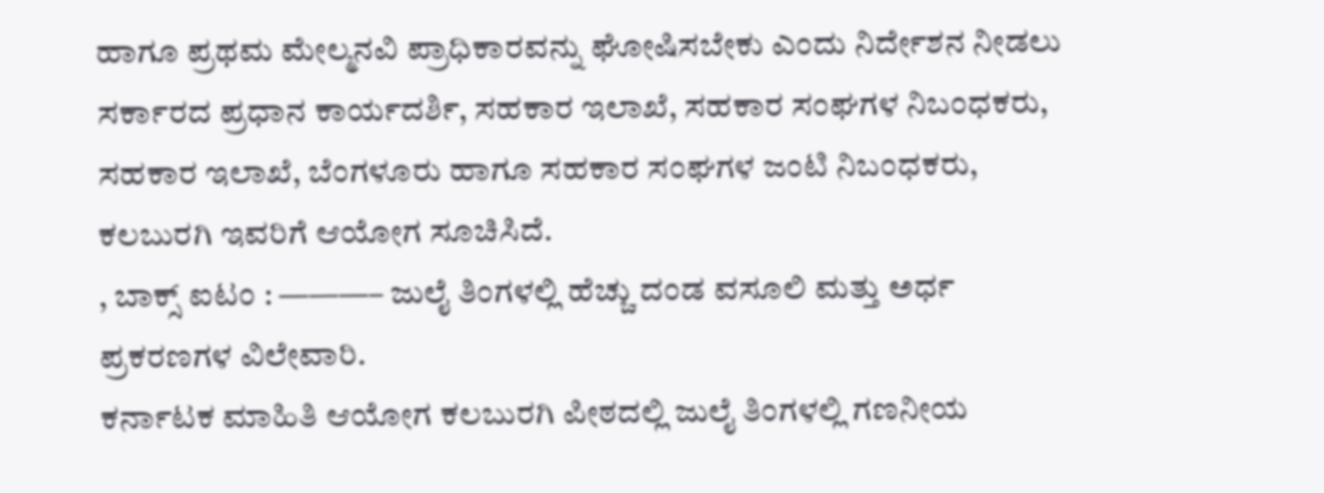ಹಾಗೂ ಪ್ರಥಮ ಮೇಲ್ಮನವಿ ಪ್ರಾಧಿಕಾರವನ್ನು ಘೋಷಿಸಬೇಕು ಎಂದು ನಿರ್ದೇಶನ ನೀಡಲು ಸರ್ಕಾರದ ಪ್ರಧಾನ ಕಾರ್ಯದರ್ಶಿ, ಸಹಕಾರ ಇಲಾಖೆ, ಸಹಕಾರ ಸಂಘಗಳ ನಿಬಂಧಕರು, ಸಹಕಾರ ಇಲಾಖೆ, ಬೆಂಗಳೂರು ಹಾಗೂ ಸಹಕಾರ ಸಂಘಗಳ ಜಂಟಿ ನಿಬಂಧಕರು, ಕಲಬುರಗಿ ಇವರಿಗೆ ಆಯೋಗ ಸೂಚಿಸಿದೆ.
, ಬಾಕ್ಸ್ ಐಟಂ : ———– ಜುಲೈ ತಿಂಗಳಲ್ಲಿ ಹೆಚ್ಚು ದಂಡ ವಸೂಲಿ ಮತ್ತು ಅರ್ಧ ಪ್ರಕರಣಗಳ ವಿಲೇವಾರಿ.
ಕರ್ನಾಟಕ ಮಾಹಿತಿ ಆಯೋಗ ಕಲಬುರಗಿ ಪೀಠದಲ್ಲಿ ಜುಲೈ ತಿಂಗಳಲ್ಲಿ ಗಣನೀಯ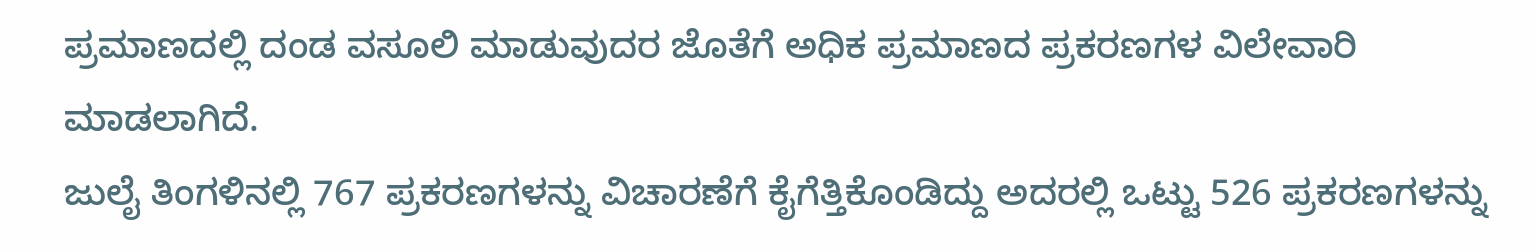ಪ್ರಮಾಣದಲ್ಲಿ ದಂಡ ವಸೂಲಿ ಮಾಡುವುದರ ಜೊತೆಗೆ ಅಧಿಕ ಪ್ರಮಾಣದ ಪ್ರಕರಣಗಳ ವಿಲೇವಾರಿ ಮಾಡಲಾಗಿದೆ.
ಜುಲೈ ತಿಂಗಳಿನಲ್ಲಿ 767 ಪ್ರಕರಣಗಳನ್ನು ವಿಚಾರಣೆಗೆ ಕೈಗೆತ್ತಿಕೊಂಡಿದ್ದು ಅದರಲ್ಲಿ ಒಟ್ಟು 526 ಪ್ರಕರಣಗಳನ್ನು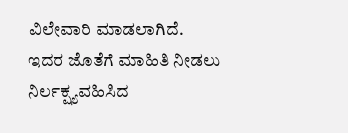ವಿಲೇವಾರಿ ಮಾಡಲಾಗಿದೆ.
ಇದರ ಜೊತೆಗೆ ಮಾಹಿತಿ ನೀಡಲು ನಿರ್ಲಕ್ಷ್ಯವಹಿಸಿದ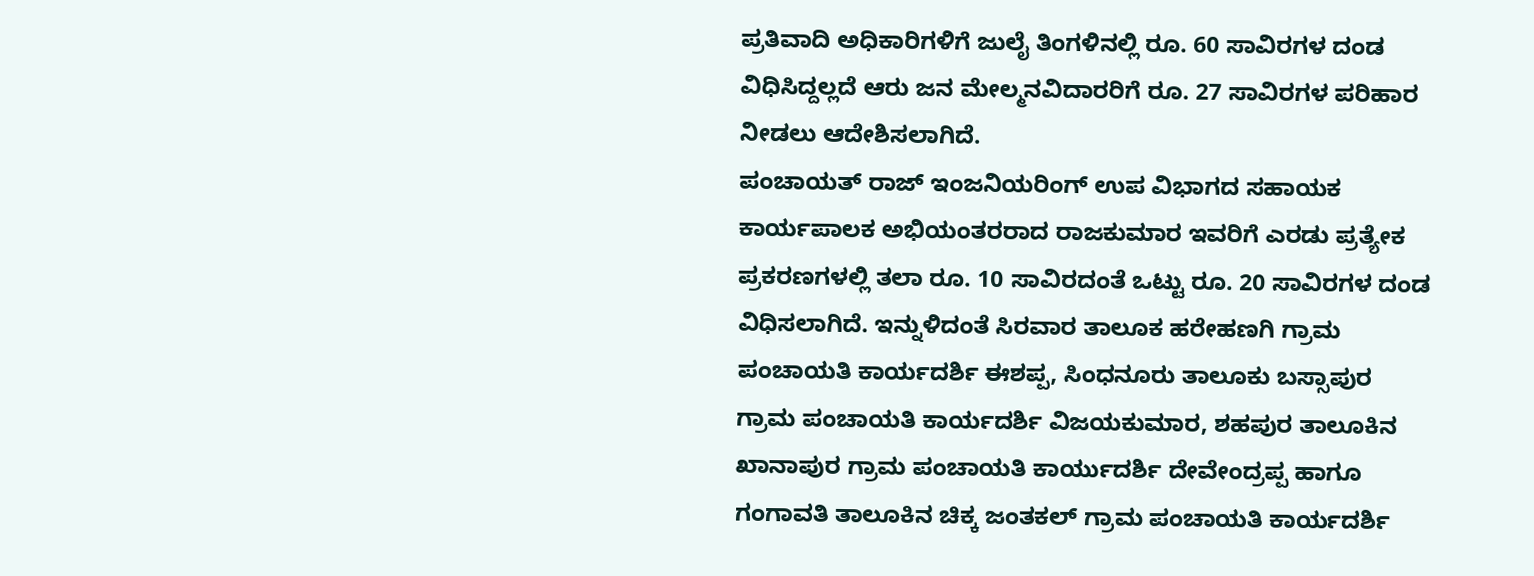ಪ್ರತಿವಾದಿ ಅಧಿಕಾರಿಗಳಿಗೆ ಜುಲೈ ತಿಂಗಳಿನಲ್ಲಿ ರೂ. 60 ಸಾವಿರಗಳ ದಂಡ ವಿಧಿಸಿದ್ದಲ್ಲದೆ ಆರು ಜನ ಮೇಲ್ಮನವಿದಾರರಿಗೆ ರೂ. 27 ಸಾವಿರಗಳ ಪರಿಹಾರ ನೀಡಲು ಆದೇಶಿಸಲಾಗಿದೆ.
ಪಂಚಾಯತ್ ರಾಜ್ ಇಂಜನಿಯರಿಂಗ್ ಉಪ ವಿಭಾಗದ ಸಹಾಯಕ ಕಾರ್ಯಪಾಲಕ ಅಭಿಯಂತರರಾದ ರಾಜಕುಮಾರ ಇವರಿಗೆ ಎರಡು ಪ್ರತ್ಯೇಕ ಪ್ರಕರಣಗಳಲ್ಲಿ ತಲಾ ರೂ. 10 ಸಾವಿರದಂತೆ ಒಟ್ಟು ರೂ. 20 ಸಾವಿರಗಳ ದಂಡ ವಿಧಿಸಲಾಗಿದೆ. ಇನ್ನುಳಿದಂತೆ ಸಿರವಾರ ತಾಲೂಕ ಹರೇಹಣಗಿ ಗ್ರಾಮ ಪಂಚಾಯತಿ ಕಾರ್ಯದರ್ಶಿ ಈಶಪ್ಪ, ಸಿಂಧನೂರು ತಾಲೂಕು ಬಸ್ಸಾಪುರ ಗ್ರಾಮ ಪಂಚಾಯತಿ ಕಾರ್ಯದರ್ಶಿ ವಿಜಯಕುಮಾರ, ಶಹಪುರ ತಾಲೂಕಿನ ಖಾನಾಪುರ ಗ್ರಾಮ ಪಂಚಾಯತಿ ಕಾರ್ಯುದರ್ಶಿ ದೇವೇಂದ್ರಪ್ಪ ಹಾಗೂ ಗಂಗಾವತಿ ತಾಲೂಕಿನ ಚಿಕ್ಕ ಜಂತಕಲ್ ಗ್ರಾಮ ಪಂಚಾಯತಿ ಕಾರ್ಯದರ್ಶಿ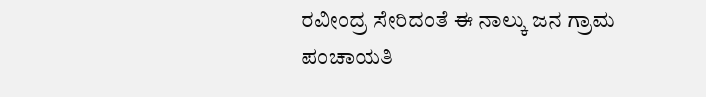ರವೀಂದ್ರ ಸೇರಿದಂತೆ ಈ ನಾಲ್ಕು ಜನ ಗ್ರಾಮ ಪಂಚಾಯತಿ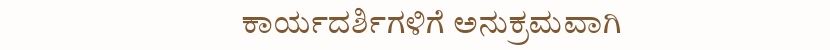ಕಾರ್ಯದರ್ಶಿಗಳಿಗೆ ಅನುಕ್ರಮವಾಗಿ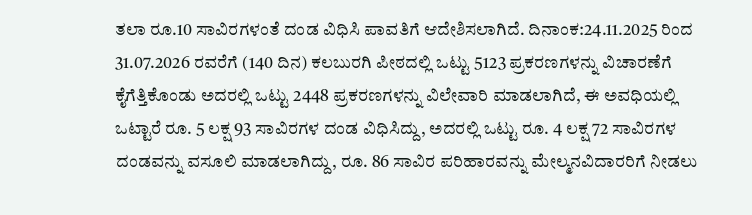ತಲಾ ರೂ.10 ಸಾವಿರಗಳಂತೆ ದಂಡ ವಿಧಿಸಿ ಪಾವತಿಗೆ ಆದೇಶಿಸಲಾಗಿದೆ. ದಿನಾಂಕ:24.11.2025 ರಿಂದ 31.07.2026 ರವರೆಗೆ (140 ದಿನ) ಕಲಬುರಗಿ ಪೀಠದಲ್ಲಿ ಒಟ್ಟು 5123 ಪ್ರಕರಣಗಳನ್ನು ವಿಚಾರಣೆಗೆ ಕೈಗೆತ್ತಿಕೊಂಡು ಅದರಲ್ಲಿ ಒಟ್ಟು 2448 ಪ್ರಕರಣಗಳನ್ನು ವಿಲೇವಾರಿ ಮಾಡಲಾಗಿದೆ, ಈ ಅವಧಿಯಲ್ಲಿ ಒಟ್ಟಾರೆ ರೂ. 5 ಲಕ್ಷ 93 ಸಾವಿರಗಳ ದಂಡ ವಿಧಿಸಿದ್ದು, ಅದರಲ್ಲಿ ಒಟ್ಟು ರೂ. 4 ಲಕ್ಷ 72 ಸಾವಿರಗಳ ದಂಡವನ್ನು ವಸೂಲಿ ಮಾಡಲಾಗಿದ್ದು, ರೂ. 86 ಸಾವಿರ ಪರಿಹಾರವನ್ನು ಮೇಲ್ಮನವಿದಾರರಿಗೆ ನೀಡಲು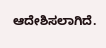ಆದೇಶಿಸಲಾಗಿದೆ.